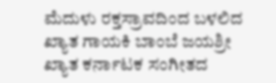ಮೆದುಳು ರಕ್ತಸ್ರಾವದಿಂದ ಬಳಲಿದ ಖ್ಯಾತ ಗಾಯಕಿ ಬಾಂಬೆ ಜಯಶ್ರೀ
ಖ್ಯಾತ ಕರ್ನಾಟಕ ಸಂಗೀತದ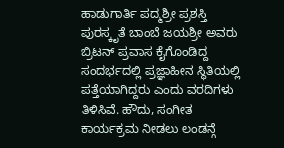ಹಾಡುಗಾರ್ತಿ ಪದ್ಮಶ್ರೀ ಪ್ರಶಸ್ತಿ ಪುರಸ್ಕೃತೆ ಬಾಂಬೆ ಜಯಶ್ರೀ ಅವರು ಬ್ರಿಟನ್ ಪ್ರವಾಸ ಕೈಗೊಂಡಿದ್ದ ಸಂದರ್ಭದಲ್ಲಿ ಪ್ರಜ್ಞಾಹೀನ ಸ್ಥಿತಿಯಲ್ಲಿ ಪತ್ತೆಯಾಗಿದ್ದರು ಎಂದು ವರದಿಗಳು ತಿಳಿಸಿವೆ. ಹೌದು, ಸಂಗೀತ ಕಾರ್ಯಕ್ರಮ ನೀಡಲು ಲಂಡನ್ಗೆ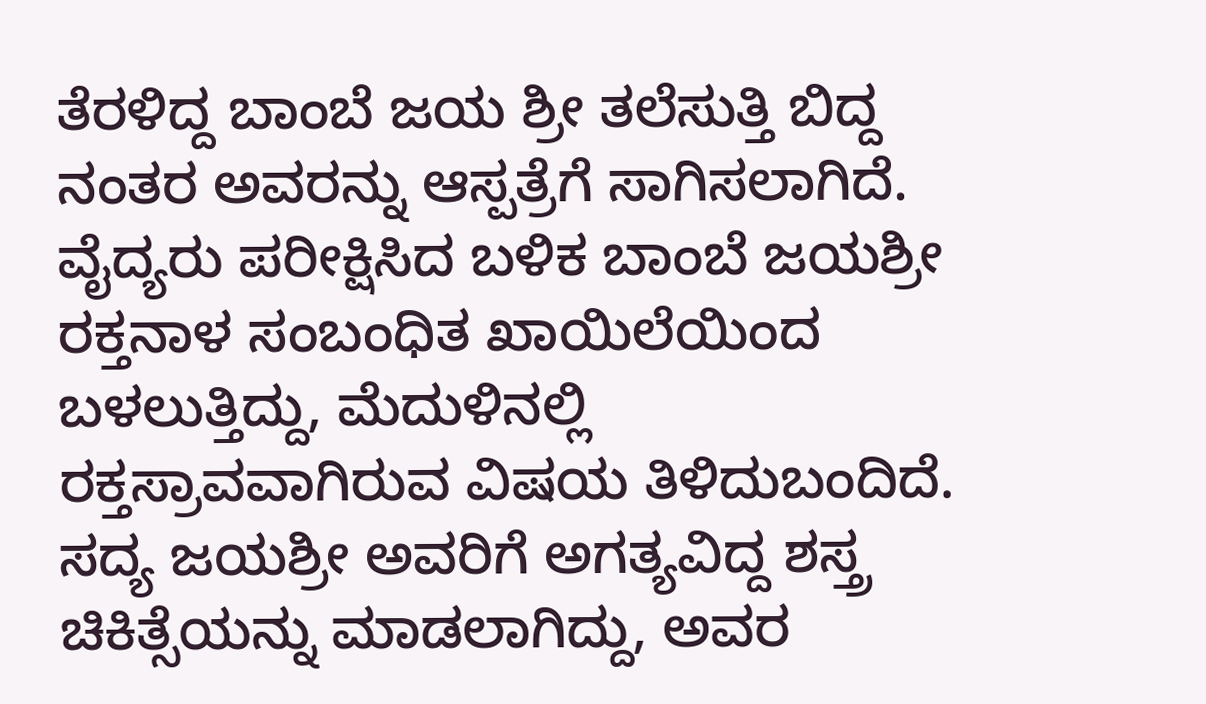ತೆರಳಿದ್ದ ಬಾಂಬೆ ಜಯ ಶ್ರೀ ತಲೆಸುತ್ತಿ ಬಿದ್ದ ನಂತರ ಅವರನ್ನು ಆಸ್ಪತ್ರೆಗೆ ಸಾಗಿಸಲಾಗಿದೆ.
ವೈದ್ಯರು ಪರೀಕ್ಷಿಸಿದ ಬಳಿಕ ಬಾಂಬೆ ಜಯಶ್ರೀ ರಕ್ತನಾಳ ಸಂಬಂಧಿತ ಖಾಯಿಲೆಯಿಂದ ಬಳಲುತ್ತಿದ್ದು, ಮೆದುಳಿನಲ್ಲಿ ರಕ್ತಸ್ರಾವವಾಗಿರುವ ವಿಷಯ ತಿಳಿದುಬಂದಿದೆ. ಸದ್ಯ ಜಯಶ್ರೀ ಅವರಿಗೆ ಅಗತ್ಯವಿದ್ದ ಶಸ್ತ್ರ ಚಿಕಿತ್ಸೆಯನ್ನು ಮಾಡಲಾಗಿದ್ದು, ಅವರ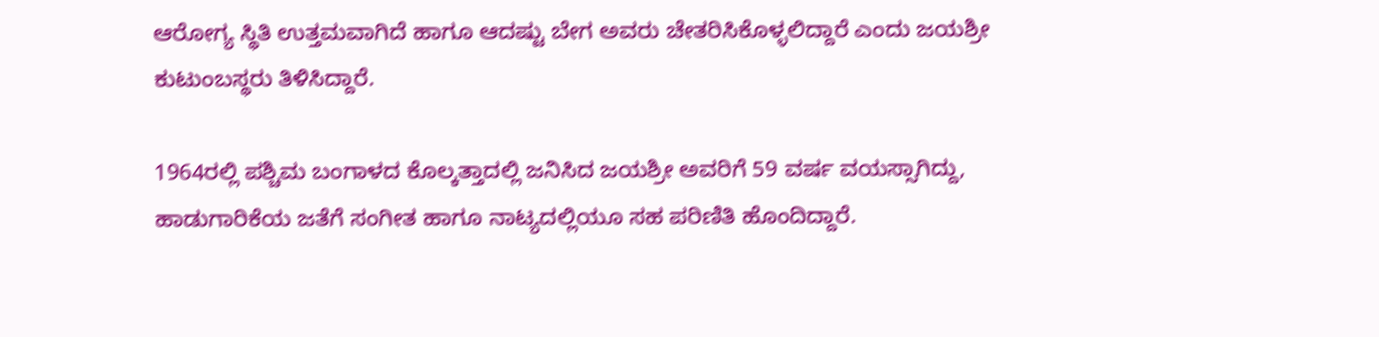ಆರೋಗ್ಯ ಸ್ಥಿತಿ ಉತ್ತಮವಾಗಿದೆ ಹಾಗೂ ಆದಷ್ಟು ಬೇಗ ಅವರು ಚೇತರಿಸಿಕೊಳ್ಳಲಿದ್ದಾರೆ ಎಂದು ಜಯಶ್ರೀ ಕುಟುಂಬಸ್ಥರು ತಿಳಿಸಿದ್ದಾರೆ.

1964ರಲ್ಲಿ ಪಶ್ಚಿಮ ಬಂಗಾಳದ ಕೊಲ್ಕತ್ತಾದಲ್ಲಿ ಜನಿಸಿದ ಜಯಶ್ರೀ ಅವರಿಗೆ 59 ವರ್ಷ ವಯಸ್ಸಾಗಿದ್ದು, ಹಾಡುಗಾರಿಕೆಯ ಜತೆಗೆ ಸಂಗೀತ ಹಾಗೂ ನಾಟ್ಯದಲ್ಲಿಯೂ ಸಹ ಪರಿಣಿತಿ ಹೊಂದಿದ್ದಾರೆ.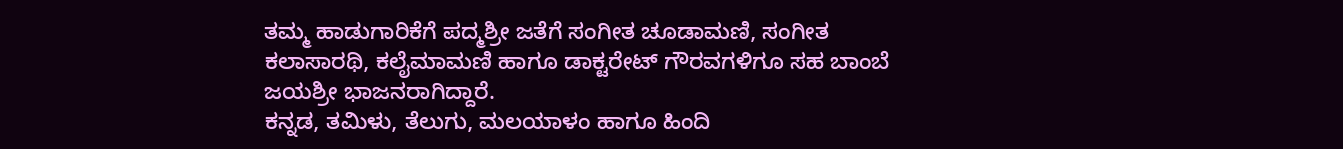ತಮ್ಮ ಹಾಡುಗಾರಿಕೆಗೆ ಪದ್ಮಶ್ರೀ ಜತೆಗೆ ಸಂಗೀತ ಚೂಡಾಮಣಿ, ಸಂಗೀತ ಕಲಾಸಾರಥಿ, ಕಲೈಮಾಮಣಿ ಹಾಗೂ ಡಾಕ್ಟರೇಟ್ ಗೌರವಗಳಿಗೂ ಸಹ ಬಾಂಬೆ ಜಯಶ್ರೀ ಭಾಜನರಾಗಿದ್ದಾರೆ.
ಕನ್ನಡ, ತಮಿಳು, ತೆಲುಗು, ಮಲಯಾಳಂ ಹಾಗೂ ಹಿಂದಿ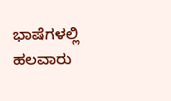ಭಾಷೆಗಳಲ್ಲಿ ಹಲವಾರು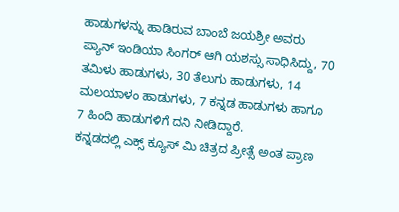ಹಾಡುಗಳನ್ನು ಹಾಡಿರುವ ಬಾಂಬೆ ಜಯಶ್ರೀ ಅವರು ಪ್ಯಾನ್ ಇಂಡಿಯಾ ಸಿಂಗರ್ ಆಗಿ ಯಶಸ್ಸು ಸಾಧಿಸಿದ್ದು, 70 ತಮಿಳು ಹಾಡುಗಳು, 30 ತೆಲುಗು ಹಾಡುಗಳು, 14 ಮಲಯಾಳಂ ಹಾಡುಗಳು, 7 ಕನ್ನಡ ಹಾಡುಗಳು ಹಾಗೂ 7 ಹಿಂದಿ ಹಾಡುಗಳಿಗೆ ದನಿ ನೀಡಿದ್ದಾರೆ.
ಕನ್ನಡದಲ್ಲಿ ಎಕ್ಸ್ ಕ್ಯೂಸ್ ಮಿ ಚಿತ್ರದ ಪ್ರೀತ್ಸೆ ಅಂತ ಪ್ರಾಣ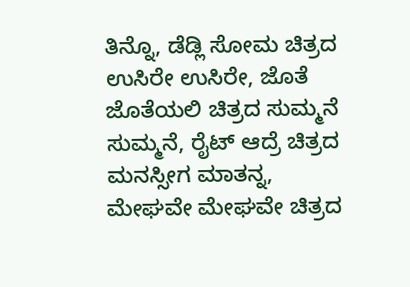ತಿನ್ನೊ, ಡೆಡ್ಲಿ ಸೋಮ ಚಿತ್ರದ ಉಸಿರೇ ಉಸಿರೇ, ಜೊತೆ ಜೊತೆಯಲಿ ಚಿತ್ರದ ಸುಮ್ಮನೆ ಸುಮ್ಮನೆ, ರೈಟ್ ಆದ್ರೆ ಚಿತ್ರದ ಮನಸ್ಸೀಗ ಮಾತನ್ನ, ಮೇಘವೇ ಮೇಘವೇ ಚಿತ್ರದ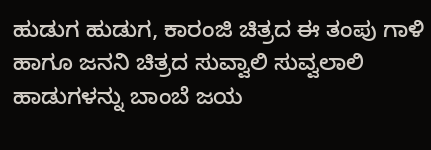ಹುಡುಗ ಹುಡುಗ, ಕಾರಂಜಿ ಚಿತ್ರದ ಈ ತಂಪು ಗಾಳಿ ಹಾಗೂ ಜನನಿ ಚಿತ್ರದ ಸುವ್ವಾಲಿ ಸುವ್ವಲಾಲಿ ಹಾಡುಗಳನ್ನು ಬಾಂಬೆ ಜಯ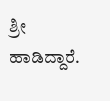ಶ್ರೀ ಹಾಡಿದ್ದಾರೆ.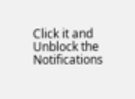Click it and Unblock the Notifications